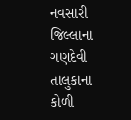નવસારી જિલ્લાના ગણદેવી તાલુકાના કોળી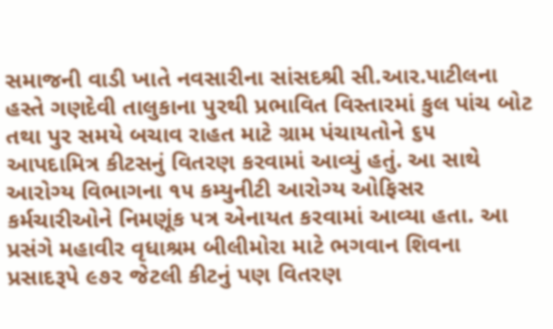સમાજની વાડી ખાતે નવસારીના સાંસદશ્રી સી.આર.પાટીલના હસ્તે ગણદેવી તાલુકાના પુરથી પ્રભાવિત વિસ્તારમાં કુલ પાંચ બોટ તથા પુર સમયે બચાવ રાહત માટે ગ્રામ પંચાયતોને ૬૫ આપદામિત્ર કીટસનું વિતરણ કરવામાં આવ્યું હતું. આ સાથે આરોગ્ય વિભાગના ૧૫ કમ્યુનીટી આરોગ્ય ઓફિસર કર્મચારીઓને નિમણૂંક પત્ર એનાયત કરવામાં આવ્યા હતા. આ પ્રસંગે મહાવીર વૃધાશ્રમ બીલીમોરા માટે ભગવાન શિવના પ્રસાદરૂપે ૯૭૨ જેટલી કીટનું પણ વિતરણ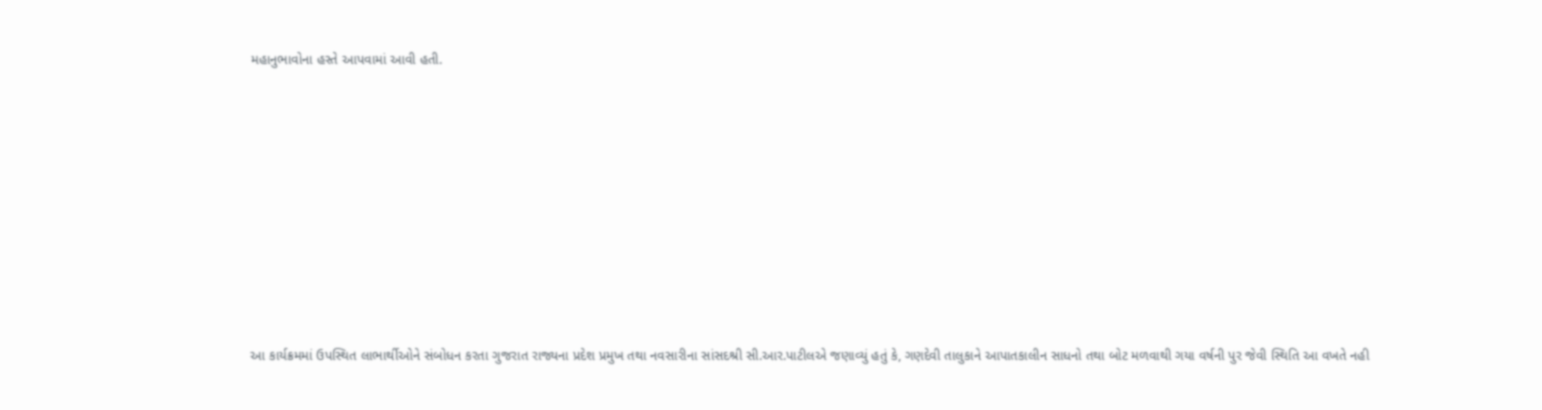મહાનુભાવોના હસ્તે આપવામાં આવી હતી.









આ કાર્યક્રમમાં ઉપસ્થિત લાભાર્થીઓને સંબોધન કરતા ગુજરાત રાજ્યના પ્રદેશ પ્રમુખ તથા નવસારીના સાંસદશ્રી સી.આર.પાટીલએ જણાવ્યું હતું કે, ગણદેવી તાલુકાને આપાતકાલીન સાધનો તથા બોટ મળવાથી ગયા વર્ષની પુર જેવી સ્થિતિ આ વખતે નહી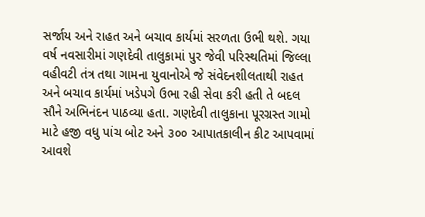સર્જાય અને રાહત અને બચાવ કાર્યમાં સરળતા ઉભી થશે. ગયા વર્ષ નવસારીમાં ગણદેવી તાલુકામાં પુર જેવી પરિસ્થતિમાં જિલ્લા વહીવટી તંત્ર તથા ગામના યુવાનોએ જે સંવેદનશીલતાથી રાહત અને બચાવ કાર્યમાં ખડેપગે ઉભા રહી સેવા કરી હતી તે બદલ સૌને અભિનંદન પાઠવ્યા હતા. ગણદેવી તાલુકાના પૂરગ્રસ્ત ગામો માટે હજી વધુ પાંચ બોટ અને ૩૦૦ આપાતકાલીન કીટ આપવામાં આવશે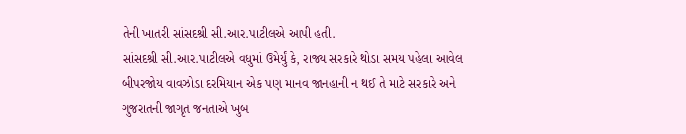તેની ખાતરી સાંસદશ્રી સી.આર.પાટીલએ આપી હતી.
સાંસદશ્રી સી.આર.પાટીલએ વધુમાં ઉમેર્યું કે, રાજ્ય સરકારે થોડા સમય પહેલા આવેલ બીપરજોય વાવઝોડા દરમિયાન એક પણ માનવ જાનહાની ન થઈ તે માટે સરકારે અને ગુજરાતની જાગૃત જનતાએ ખુબ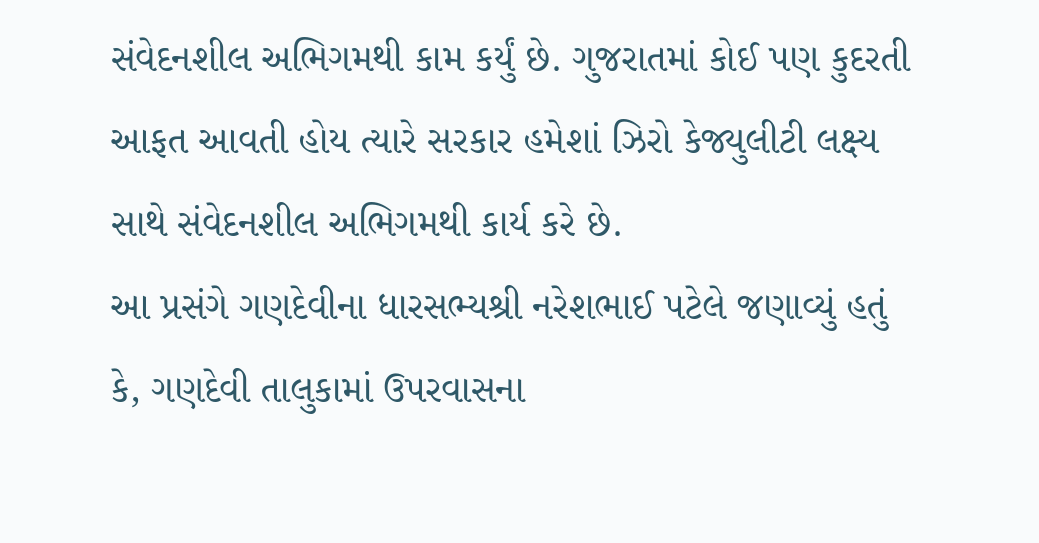સંવેદનશીલ અભિગમથી કામ કર્યું છે. ગુજરાતમાં કોઈ પણ કુદરતી આફત આવતી હોય ત્યારે સરકાર હમેશાં ઝિરો કેજ્યુલીટી લક્ષ્ય સાથે સંવેદનશીલ અભિગમથી કાર્ય કરે છે.
આ પ્રસંગે ગણદેવીના ધારસભ્યશ્રી નરેશભાઈ પટેલે જણાવ્યું હતું કે, ગણદેવી તાલુકામાં ઉપરવાસના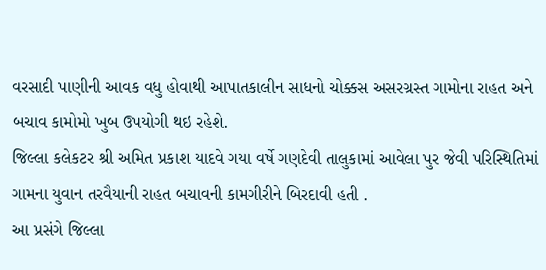વરસાદી પાણીની આવક વધુ હોવાથી આપાતકાલીન સાધનો ચોક્કસ અસરગ્રસ્ત ગામોના રાહત અને બચાવ કામોમો ખુબ ઉપયોગી થઇ રહેશે.
જિલ્લા કલેકટર શ્રી અમિત પ્રકાશ યાદવે ગયા વર્ષે ગણદેવી તાલુકામાં આવેલા પુર જેવી પરિસ્થિતિમાં ગામના યુવાન તરવૈયાની રાહત બચાવની કામગીરીને બિરદાવી હતી .
આ પ્રસંગે જિલ્લા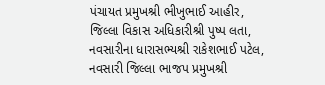પંચાયત પ્રમુખશ્રી ભીખુભાઈ આહીર, જિલ્લા વિકાસ અધિકારીશ્રી પુષ્પ લતા, નવસારીના ધારાસભ્યશ્રી રાકેશભાઈ પટેલ, નવસારી જિલ્લા ભાજપ પ્રમુખશ્રી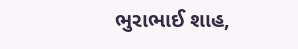ભુરાભાઈ શાહ,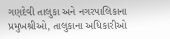ગણદેવી તાલુકા અને નગરપાલિકાના પ્રમુખશ્રીઓ, તાલુકાના અધિકારીઓ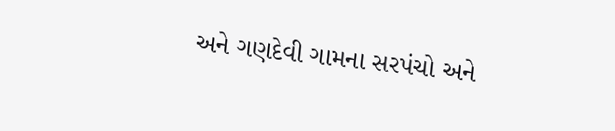અને ગણદેવી ગામના સરપંચો અને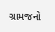ગ્રામજનો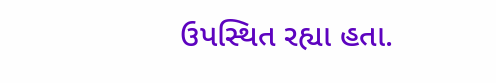ઉપસ્થિત રહ્યા હતા.